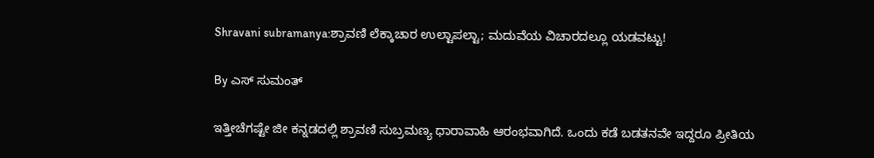Shravani subramanya:ಶ್ರಾವಣಿ ಲೆಕ್ಕಾಚಾರ ಉಲ್ಟಾಪಲ್ಟಾ; ಮದುವೆಯ ವಿಚಾರದಲ್ಲೂ ಯಡವಟ್ಟು!

By ಎಸ್ ಸುಮಂತ್

ಇತ್ತೀಚೆಗಷ್ಟೇ ಜೀ ಕನ್ನಡದಲ್ಲಿ ಶ್ರಾವಣಿ ಸುಬ್ರಮಣ್ಯ ಧಾರಾವಾಹಿ ಆರಂಭವಾಗಿದೆ. ಒಂದು ಕಡೆ ಬಡತನವೇ ಇದ್ದರೂ ಪ್ರೀತಿಯ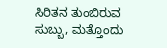ಸಿರಿತನ ತುಂಬಿರುವ ಸುಬ್ಬು, ಮತ್ತೊಂದು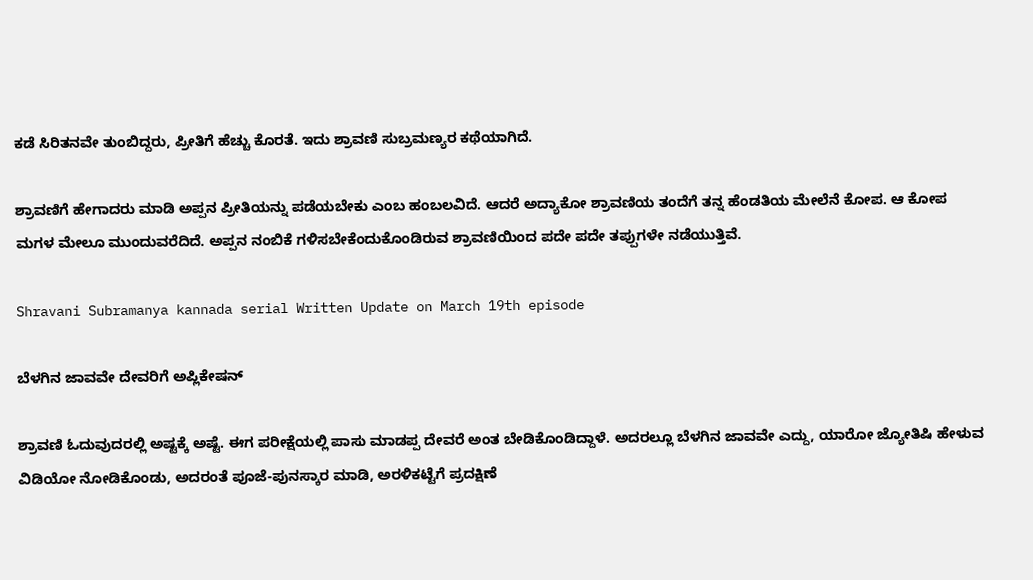ಕಡೆ ಸಿರಿತನವೇ ತುಂಬಿದ್ದರು, ಪ್ರೀತಿಗೆ ಹೆಚ್ಚು ಕೊರತೆ. ಇದು ಶ್ರಾವಣಿ ಸುಬ್ರಮಣ್ಯರ ಕಥೆಯಾಗಿದೆ.

ಶ್ರಾವಣಿಗೆ ಹೇಗಾದರು ಮಾಡಿ ಅಪ್ಪನ ಪ್ರೀತಿಯನ್ನು ಪಡೆಯಬೇಕು ಎಂಬ ಹಂಬಲವಿದೆ. ಆದರೆ ಅದ್ಯಾಕೋ ಶ್ರಾವಣಿಯ ತಂದೆಗೆ ತನ್ನ ಹೆಂಡತಿಯ ಮೇಲೆನೆ ಕೋಪ. ಆ ಕೋಪ ಮಗಳ ಮೇಲೂ ಮುಂದುವರೆದಿದೆ. ಅಪ್ಪನ ನಂಬಿಕೆ ಗಳಿಸಬೇಕೆಂದುಕೊಂಡಿರುವ ಶ್ರಾವಣಿಯಿಂದ ಪದೇ ಪದೇ ತಪ್ಪುಗಳೇ ನಡೆಯುತ್ತಿವೆ.

Shravani Subramanya kannada serial Written Update on March 19th episode

ಬೆಳಗಿನ ಜಾವವೇ ದೇವರಿಗೆ ಅಪ್ಲಿಕೇಷನ್

ಶ್ರಾವಣಿ ಓದುವುದರಲ್ಲಿ ಅಷ್ಟಕ್ಕೆ ಅಷ್ಟೆ. ಈಗ ಪರೀಕ್ಷೆಯಲ್ಲಿ ಪಾಸು ಮಾಡಪ್ಪ ದೇವರೆ ಅಂತ ಬೇಡಿಕೊಂಡಿದ್ದಾಳೆ. ಅದರಲ್ಲೂ ಬೆಳಗಿನ ಜಾವವೇ ಎದ್ದು, ಯಾರೋ ಜ್ಯೋತಿಷಿ ಹೇಳುವ ವಿಡಿಯೋ ನೋಡಿಕೊಂಡು, ಅದರಂತೆ ಪೂಜೆ-ಪುನಸ್ಕಾರ ಮಾಡಿ, ಅರಳಿಕಟ್ಟೆಗೆ ಪ್ರದಕ್ಷಿಣೆ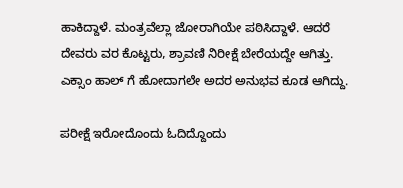ಹಾಕಿದ್ದಾಳೆ. ಮಂತ್ರವೆಲ್ಲಾ ಜೋರಾಗಿಯೇ ಪಠಿಸಿದ್ದಾಳೆ. ಆದರೆ ದೇವರು ವರ ಕೊಟ್ಟರು, ಶ್ರಾವಣಿ ನಿರೀಕ್ಷೆ ಬೇರೆಯದ್ದೇ ಆಗಿತ್ತು. ಎಕ್ಸಾಂ ಹಾಲ್ ಗೆ ಹೋದಾಗಲೇ ಅದರ ಅನುಭವ ಕೂಡ ಆಗಿದ್ದು.

ಪರೀಕ್ಷೆ ಇರೋದೊಂದು ಓದಿದ್ದೊಂದು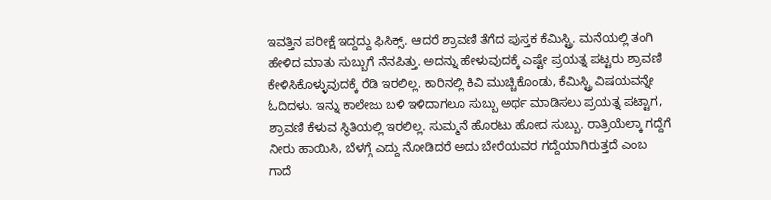ಇವತ್ತಿನ ಪರೀಕ್ಷೆ ಇದ್ದದ್ದು ಫಿಸಿಕ್ಸ್. ಆದರೆ ಶ್ರಾವಣಿ ತೆಗೆದ ಪುಸ್ತಕ ಕೆಮಿಸ್ಟ್ರಿ. ಮನೆಯಲ್ಲಿ ತಂಗಿ ಹೇಳಿದ ಮಾತು ಸುಬ್ಬುಗೆ ನೆನಪಿತ್ತು. ಅದನ್ನು ಹೇಳುವುದಕ್ಕೆ ಎಷ್ಟೇ ಪ್ರಯತ್ನ ಪಟ್ಟರು ಶ್ರಾವಣಿ ಕೇಳಿಸಿಕೊಳ್ಳುವುದಕ್ಕೆ ರೆಡಿ ಇರಲಿಲ್ಲ. ಕಾರಿನಲ್ಲಿ ಕಿವಿ ಮುಚ್ಚಿಕೊಂಡು, ಕೆಮಿಸ್ಟ್ರಿ ವಿಷಯವನ್ನೇ ಓದಿದಳು. ಇನ್ನು ಕಾಲೇಜು ಬಳಿ ಇಳಿದಾಗಲೂ ಸುಬ್ಬು ಅರ್ಥ ಮಾಡಿಸಲು ಪ್ರಯತ್ನ ಪಟ್ಟಾಗ, ಶ್ರಾವಣಿ ಕೆಳುವ ಸ್ಥಿತಿಯಲ್ಲಿ ಇರಲಿಲ್ಲ‌. ಸುಮ್ಮನೆ ಹೊರಟು ಹೋದ ಸುಬ್ಬು. ರಾತ್ರಿಯೆಲ್ಕಾ ಗದ್ದೆಗೆ ನೀರು ಹಾಯಿಸಿ, ಬೆಳಗ್ಗೆ ಎದ್ದು ನೋಡಿದರೆ ಅದು ಬೇರೆಯವರ ಗದ್ದೆಯಾಗಿರುತ್ತದೆ ಎಂಬ ಗಾದೆ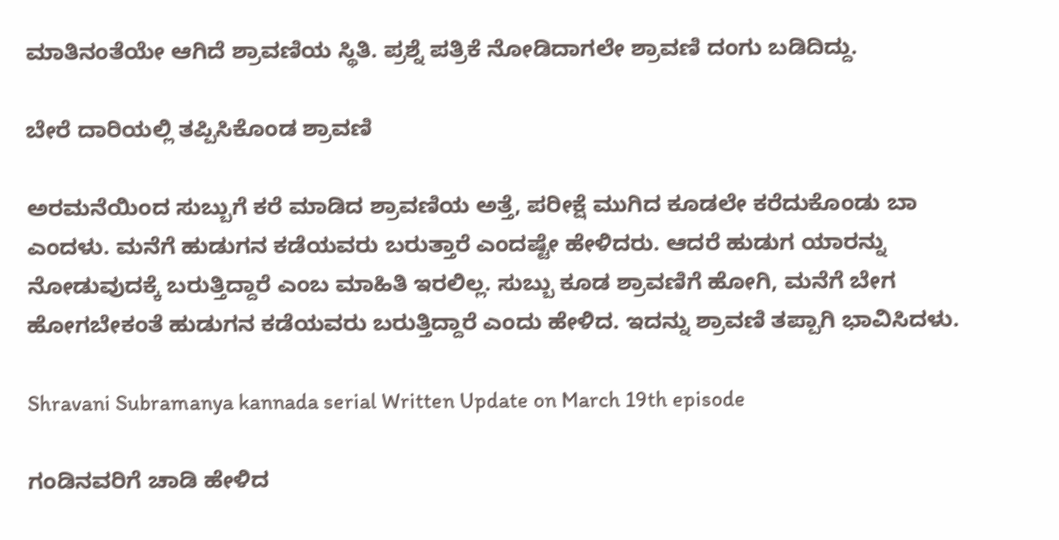ಮಾತಿನಂತೆಯೇ ಆಗಿದೆ ಶ್ರಾವಣಿಯ ಸ್ಥಿತಿ. ಪ್ರಶ್ನೆ ಪತ್ರಿಕೆ ನೋಡಿದಾಗಲೇ ಶ್ರಾವಣಿ ದಂಗು ಬಡಿದಿದ್ದು.

ಬೇರೆ ದಾರಿಯಲ್ಲಿ ತಪ್ಪಿಸಿಕೊಂಡ ಶ್ರಾವಣಿ

ಅರಮನೆಯಿಂದ ಸುಬ್ಬುಗೆ ಕರೆ ಮಾಡಿದ ಶ್ರಾವಣಿಯ ಅತ್ತೆ, ಪರೀಕ್ಷೆ ಮುಗಿದ ಕೂಡಲೇ ಕರೆದುಕೊಂಡು ಬಾ ಎಂದಳು. ಮನೆಗೆ ಹುಡುಗನ ಕಡೆಯವರು ಬರುತ್ತಾರೆ ಎಂದಷ್ಟೇ ಹೇಳಿದರು. ಆದರೆ ಹುಡುಗ ಯಾರನ್ನು ನೋಡುವುದಕ್ಕೆ ಬರುತ್ತಿದ್ದಾರೆ ಎಂಬ ಮಾಹಿತಿ ಇರಲಿಲ್ಲ. ಸುಬ್ಬು ಕೂಡ ಶ್ರಾವಣಿಗೆ ಹೋಗಿ, ಮನೆಗೆ ಬೇಗ ಹೋಗಬೇಕಂತೆ ಹುಡುಗನ ಕಡೆಯವರು ಬರುತ್ತಿದ್ದಾರೆ ಎಂದು ಹೇಳಿದ. ಇದನ್ನು ಶ್ರಾವಣಿ ತಪ್ಪಾಗಿ ಭಾವಿಸಿದಳು.

Shravani Subramanya kannada serial Written Update on March 19th episode

ಗಂಡಿನವರಿಗೆ ಚಾಡಿ ಹೇಳಿದ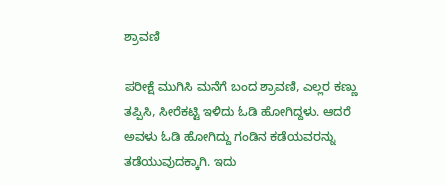ಶ್ರಾವಣಿ

ಪರೀಕ್ಷೆ ಮುಗಿಸಿ ಮನೆಗೆ ಬಂದ ಶ್ರಾವಣಿ, ಎಲ್ಲರ ಕಣ್ಣು ತಪ್ಪಿಸಿ, ಸೀರೆಕಟ್ಟಿ ಇಳಿದು ಓಡಿ ಹೋಗಿದ್ದಳು. ಆದರೆ ಅವಳು ಓಡಿ ಹೋಗಿದ್ದು ಗಂಡಿನ ಕಡೆಯವರನ್ನು ತಡೆಯುವುದಕ್ಕಾಗಿ‌. ಇದು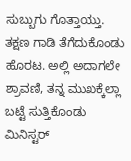ಸುಬ್ಬುಗು ಗೊತ್ತಾಯ್ತು. ತಕ್ಷಣ ಗಾಡಿ ತೆಗೆದುಕೊಂಡು ಹೊರಟ. ಅಲ್ಲಿ ಅದಾಗಲೇ ಶ್ರಾವಣಿ, ತನ್ನ ಮುಖಕ್ಕೆಲ್ಲಾ ಬಟ್ಟೆ ಸುತ್ತಿಕೊಂಡು ಮಿನಿಸ್ಟರ್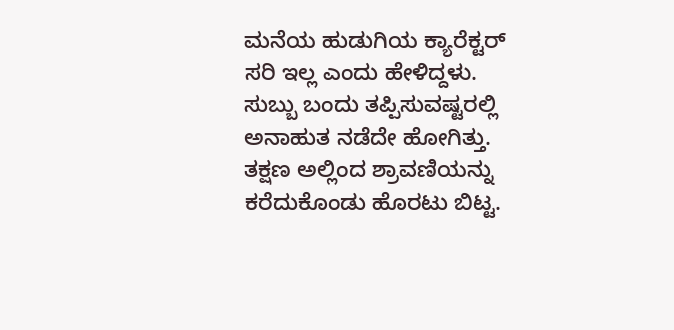ಮನೆಯ ಹುಡುಗಿಯ ಕ್ಯಾರೆಕ್ಟರ್ ಸರಿ ಇಲ್ಲ ಎಂದು ಹೇಳಿದ್ದಳು. ಸುಬ್ಬು ಬಂದು ತಪ್ಪಿಸುವಷ್ಟರಲ್ಲಿ ಅನಾಹುತ ನಡೆದೇ ಹೋಗಿತ್ತು. ತಕ್ಷಣ ಅಲ್ಲಿಂದ ಶ್ರಾವಣಿಯನ್ನು ಕರೆದುಕೊಂಡು ಹೊರಟು ಬಿಟ್ಟ.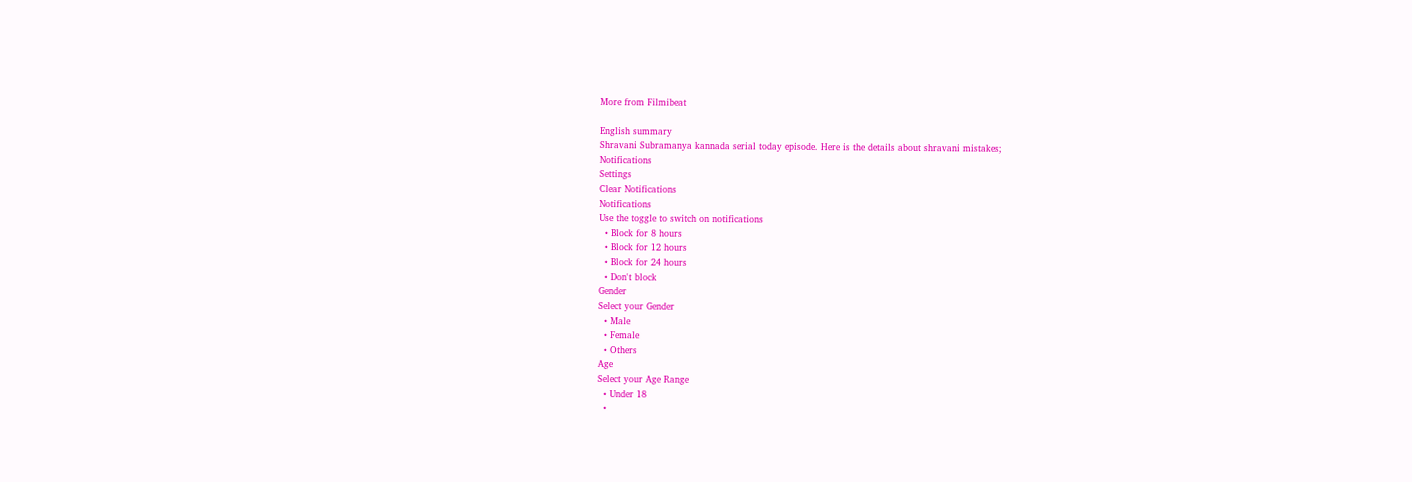More from Filmibeat

English summary
Shravani Subramanya kannada serial today episode. Here is the details about shravani mistakes;
Notifications
Settings
Clear Notifications
Notifications
Use the toggle to switch on notifications
  • Block for 8 hours
  • Block for 12 hours
  • Block for 24 hours
  • Don't block
Gender
Select your Gender
  • Male
  • Female
  • Others
Age
Select your Age Range
  • Under 18
  •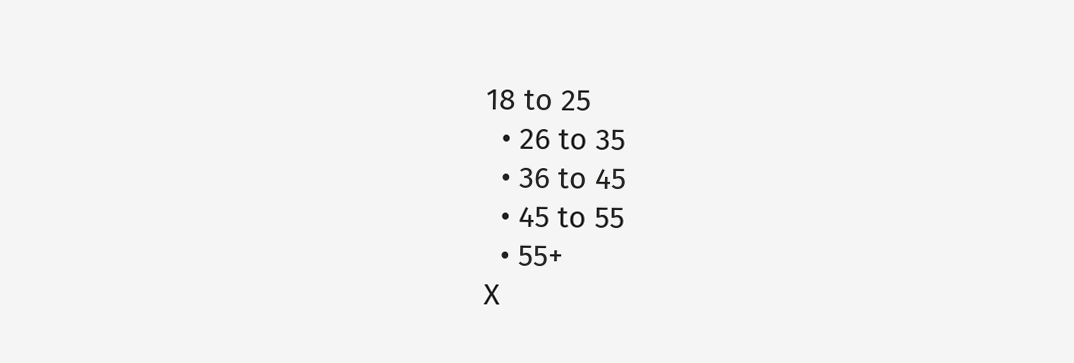18 to 25
  • 26 to 35
  • 36 to 45
  • 45 to 55
  • 55+
X